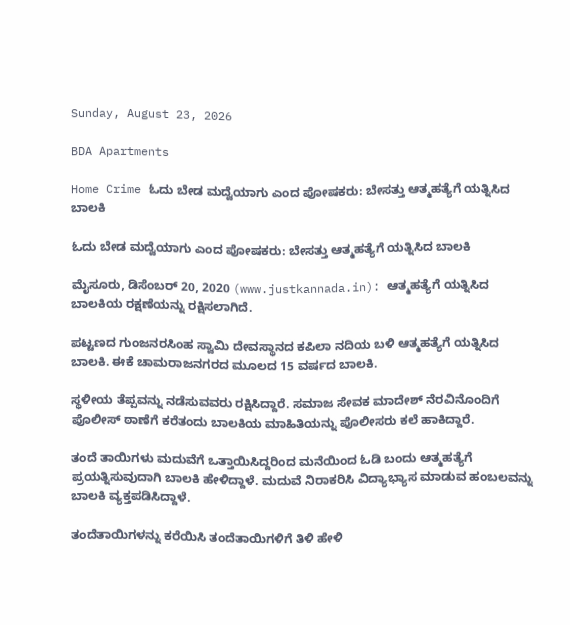Sunday, August 23, 2026

BDA Apartments

Home Crime ಓದು ಬೇಡ ಮದ್ವೆಯಾಗು ಎಂದ ಪೋಷಕರು: ಬೇಸತ್ತು ಆತ್ಮಹತ್ಯೆಗೆ ಯತ್ನಿಸಿದ ಬಾಲಕಿ

ಓದು ಬೇಡ ಮದ್ವೆಯಾಗು ಎಂದ ಪೋಷಕರು: ಬೇಸತ್ತು ಆತ್ಮಹತ್ಯೆಗೆ ಯತ್ನಿಸಿದ ಬಾಲಕಿ

ಮೈಸೂರು, ಡಿಸೆಂಬರ್ 20, 2020 (www.justkannada.in): ಆತ್ಮಹತ್ಯೆಗೆ ಯತ್ನಿಸಿದ ಬಾಲಕಿಯ ರಕ್ಷಣೆಯನ್ನು ರಕ್ಷಿಸಲಾಗಿದೆ.

ಪಟ್ಟಣದ ಗುಂಜನರಸಿಂಹ ಸ್ವಾಮಿ ದೇವಸ್ಥಾನದ ಕಪಿಲಾ ನದಿಯ ಬಳಿ ಆತ್ಮಹತ್ಯೆಗೆ ಯತ್ನಿಸಿದ ಬಾಲಕಿ. ಈಕೆ ಚಾಮರಾಜನಗರದ ಮೂಲದ 15 ವರ್ಷದ ಬಾಲಕಿ.

ಸ್ಥಳೀಯ ತೆಪ್ಪವನ್ನು ನಡೆಸುವವರು ರಕ್ಷಿಸಿದ್ದಾರೆ. ಸಮಾಜ ಸೇವಕ ಮಾದೇಶ್ ನೆರವಿನೊಂದಿಗೆ ಪೊಲೀಸ್ ಠಾಣೆಗೆ ಕರೆತಂದು ಬಾಲಕಿಯ ಮಾಹಿತಿಯನ್ನು ಪೊಲೀಸರು ಕಲೆ ಹಾಕಿದ್ದಾರೆ.

ತಂದೆ ತಾಯಿಗಳು ಮದುವೆಗೆ ಒತ್ತಾಯಿಸಿದ್ದರಿಂದ ಮನೆಯಿಂದ ಓಡಿ ಬಂದು ಆತ್ಮಹತ್ಯೆಗೆ ಪ್ರಯತ್ನಿಸುವುದಾಗಿ ಬಾಲಕಿ ಹೇಳಿದ್ದಾಳೆ. ಮದುವೆ ನಿರಾಕರಿಸಿ ವಿದ್ಯಾಭ್ಯಾಸ ಮಾಡುವ ಹಂಬಲವನ್ನು ಬಾಲಕಿ ವ್ಯಕ್ತಪಡಿಸಿದ್ದಾಳೆ.

ತಂದೆತಾಯಿಗಳನ್ನು ಕರೆಯಿಸಿ ತಂದೆತಾಯಿಗಳಿಗೆ ತಿಳಿ ಹೇಳಿ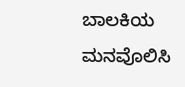ಬಾಲಕಿಯ ಮನವೊಲಿಸಿ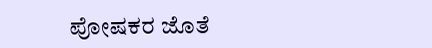ಪೋಷಕರ ಜೊತೆ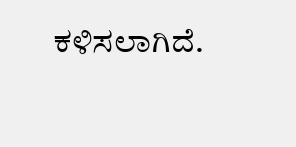ಕಳಿಸಲಾಗಿದೆ.